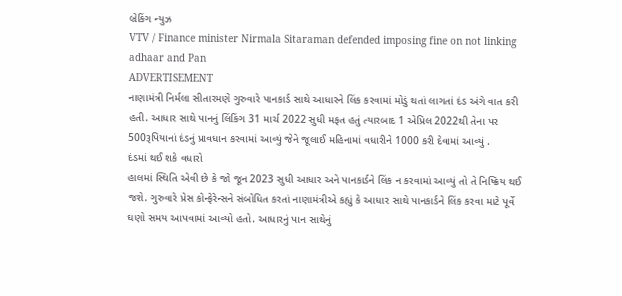બ્રેકિંગ ન્યુઝ
VTV / Finance minister Nirmala Sitaraman defended imposing fine on not linking adhaar and Pan
ADVERTISEMENT
નાણામંત્રી નિર્મલા સીતારમણે ગુરુવારે પાનકાર્ડ સાથે આધારને લિંક કરવામાં મોડું થતાં લાગતાં દંડ અંગે વાત કરી હતી. આધાર સાથે પાનનું લિંકિંગ 31 માર્ચ 2022 સુધી મફત હતું ત્યારબાદ 1 એપ્રિલ 2022થી તેના પર 500રૂપિયાનાં દંડનું પ્રાવધાન કરવામાં આવ્યું જેને જૂલાઈ મહિનામાં વધારીને 1000 કરી દેવામાં આવ્યું .
દંડમાં થઈ શકે વધારો
હાલમાં સ્થિતિ એવી છે કે જો જૂન 2023 સુધી આધાર અને પાનકાર્ડને લિંક ન કરવામાં આવ્યું તો તે નિષ્ક્રિય થઈ જશે. ગુરુવારે પ્રેસ કોન્ફેરેન્સને સંબોધિત કરતાં નાણામંત્રીએ કહ્યું કે આધાર સાથે પાનકાર્ડને લિંક કરવા માટે પૂર્વે ઘણો સમય આપવામાં આવ્યો હતો. આધારનું પાન સાથેનું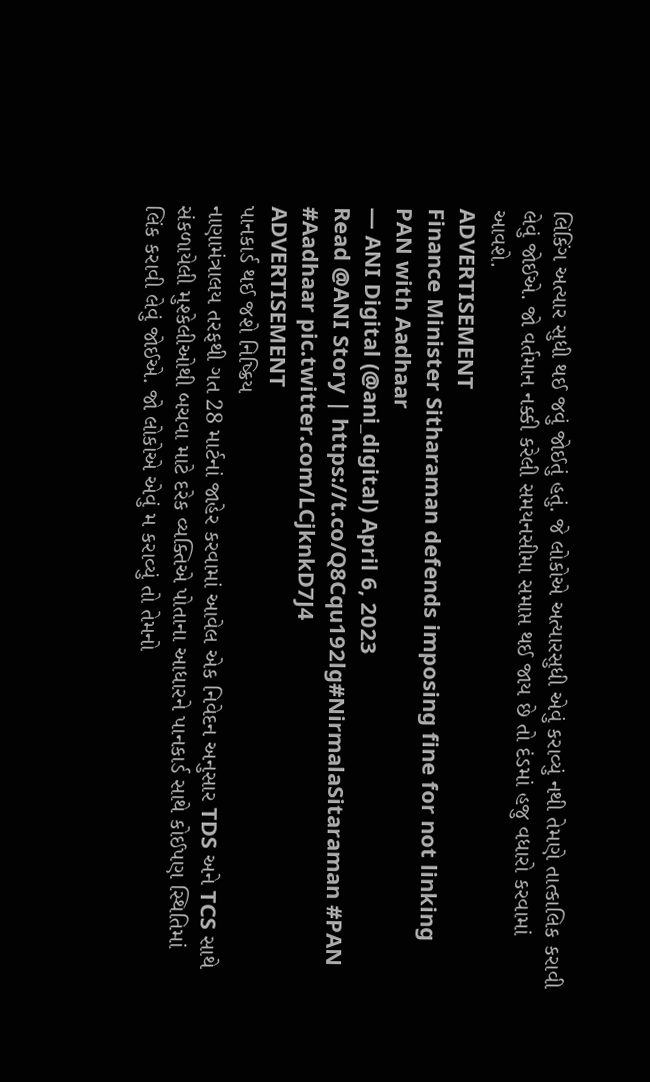લિંકિંગ અત્યાર સુધી થઈ જવું જોઈતું હતું. જે લોકોએ અત્યારસુધી એવું કરાવ્યું નથી તેમણે તાત્કાલિક કરાવી લેવું જોઈએ. જો વર્તમાન નક્કી કરેલી સમયનસીમા સમાપ્ત થઈ જાય છે તો દંડમાં હજુ વધારો કરવામાં આવશે.
ADVERTISEMENT
Finance Minister Sitharaman defends imposing fine for not linking PAN with Aadhaar
— ANI Digital (@ani_digital) April 6, 2023
Read @ANI Story | https://t.co/Q8Cqu192lg#NirmalaSitaraman #PAN #Aadhaar pic.twitter.com/LCjknkD7J4
ADVERTISEMENT
પાનકાર્ડ થઈ જશે નિષ્ક્રિય
નાણામંત્રાલય તરફથી ગત 28 માર્ટનાં જાહેર કરવામાં આવેલ એક નિવેદન અનુસાર TDS અને TCS સાથે સંકળાયેલી મુશ્કેલીઓથી બચવા માટે દરેક વ્યક્તિએ પોતાના આધારને પાનકાર્ડ સાથે કોઈપણ સ્થિતિમાં લિંક કરાવી લેવું જોઈએ. જો લોકોએ એવું મ કરાવ્યું તો તેમનો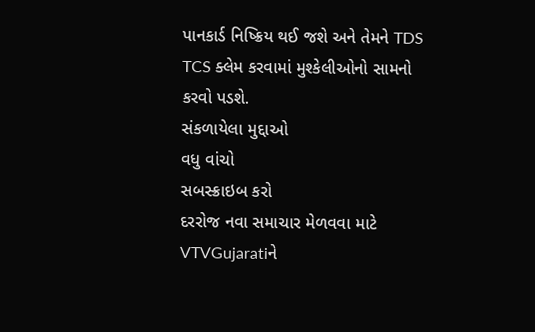પાનકાર્ડ નિષ્ક્રિય થઈ જશે અને તેમને TDS TCS ક્લેમ કરવામાં મુશ્કેલીઓનો સામનો કરવો પડશે.
સંકળાયેલા મુદ્દાઓ
વધુ વાંચો
સબસ્ક્રાઇબ કરો
દરરોજ નવા સમાચાર મેળવવા માટે VTVGujaratiને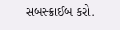સબસ્ક્રાઈબ કરો.